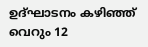ഉദ്ഘാടനം കഴിഞ്ഞ് വെറും 12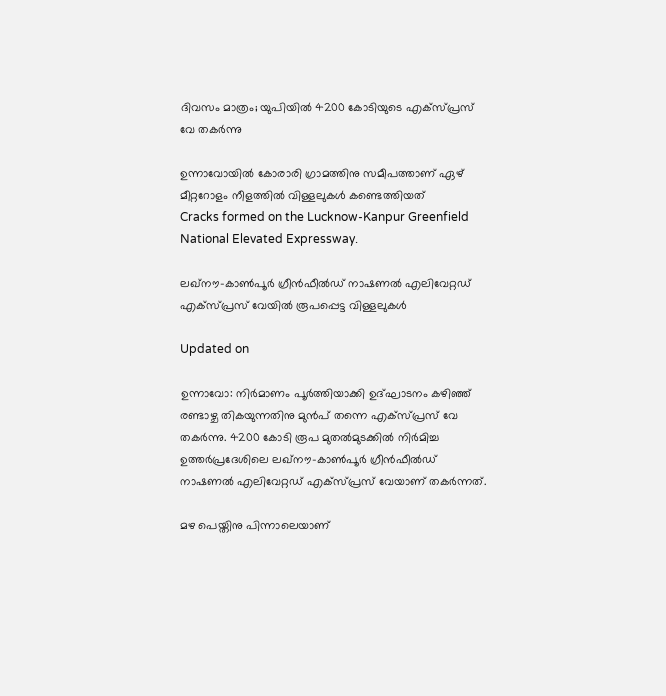ദിവസം മാത്രം; യുപിയിൽ 4200 കോടിയുടെ എക്സ്പ്രസ് വേ തകർന്നു

ഉന്നാവോയിൽ കോരാരി ഗ്രാമത്തിനു സമീപത്താണ് ഏഴ് മീറ്ററോളം നീളത്തിൽ വിള്ളലുകൾ കണ്ടെത്തിയത്
Cracks formed on the Lucknow-Kanpur Greenfield National Elevated Expressway.

ലഖ്നൗ-കാൺപൂർ ഗ്രീൻഫീൽഡ് നാഷണൽ എലിവേറ്റഡ് എക്സ്പ്രസ് വേയിൽ രൂപപ്പെട്ട വിള്ളലുകൾ

Updated on

ഉന്നാവോ: നിർമാണം പൂർത്തിയാക്കി ഉദ്ഘാടനം കഴിഞ്ഞ് രണ്ടാഴ്ച തികയുന്നതിനു മുൻപ് തന്നെ എക്സ്പ്രസ് വേ തകർന്നു. 4200 കോടി രൂപ മുതൽമുടക്കിൽ നിർമിച്ച ഉത്തർപ്രദേശിലെ ലഖ്നൗ-കാൺപൂർ ഗ്രീൻഫീൽഡ് നാഷണൽ എലിവേറ്റഡ് എക്സ്പ്രസ് വേയാണ് തകർന്നത്.

മഴ പെയ്തിനു പിന്നാലെയാണ്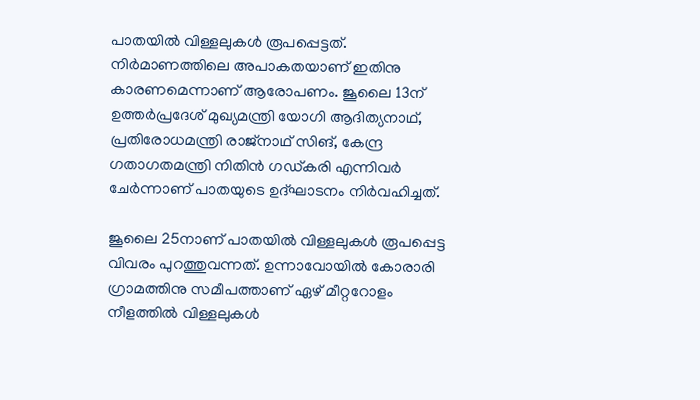പാതയിൽ വിള്ളലുകൾ രൂപപ്പെട്ടത്. നിർമാണത്തിലെ അപാകതയാണ് ഇതിനു കാരണമെന്നാണ് ആരോപണം. ജൂലൈ 13ന് ഉത്തർപ്രദേശ് മുഖ്യമന്ത്രി യോഗി ആദിത്യനാഥ്, പ്രതിരോധമന്ത്രി രാജ്നാഥ് സിങ്, കേന്ദ്ര ഗതാഗതമന്ത്രി നിതിൻ ഗഡ്കരി എന്നിവർ ചേർന്നാണ് പാതയുടെ ഉദ്ഘാടനം നിർവഹിച്ചത്.

ജൂലൈ 25നാണ് പാതയിൽ വിള്ളലുകൾ രൂപപ്പെട്ട വിവരം പുറത്തുവന്നത്. ഉന്നാവോയിൽ കോരാരി ഗ്രാമത്തിനു സമീപത്താണ് ഏഴ് മീറ്ററോളം നീളത്തിൽ വിള്ളലുകൾ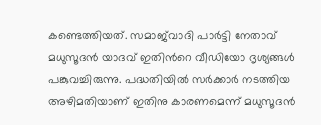കണ്ടെത്തിയത്. സമാജ്‌വാദി പാർട്ടി നേതാവ് മധുസൂദൻ യാദവ് ഇതിന്‍റെ വീഡിയോ ദൃശ്യങ്ങൾ പങ്കുവച്ചിരുന്നു. പദ്ധതിയിൽ സർക്കാർ നടത്തിയ അഴിമതിയാണ് ഇതിനു കാരണമെന്ന് മധുസൂദൻ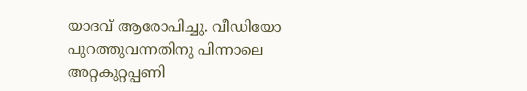യാദവ് ആരോപിച്ചു. വീഡിയോ പുറത്തുവന്നതിനു പിന്നാലെ അറ്റകുറ്റപ്പണി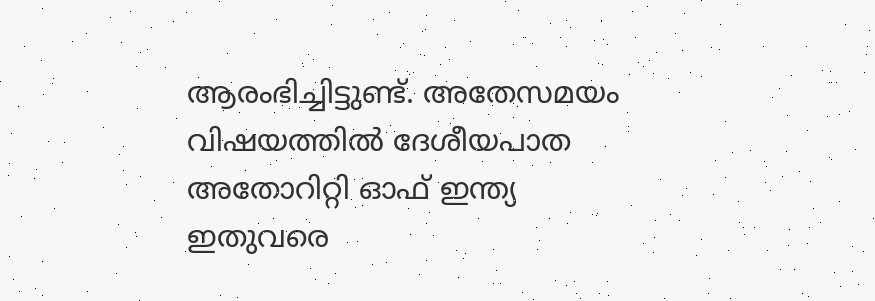ആരംഭിച്ചിട്ടുണ്ട്. അതേസമയം വിഷയത്തിൽ ദേശീയപാത അതോറിറ്റി ഓഫ് ഇന്ത്യ ഇതുവരെ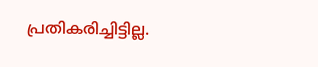പ്രതികരിച്ചിട്ടില്ല.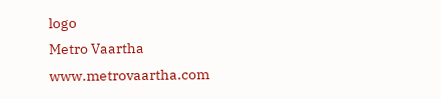logo
Metro Vaartha
www.metrovaartha.com